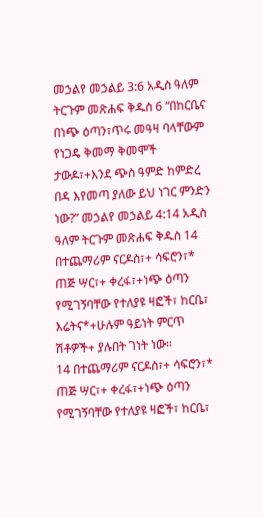መኃልየ መኃልይ 3:6 አዲስ ዓለም ትርጉም መጽሐፍ ቅዱስ 6 “በከርቤና በነጭ ዕጣን፣ጥሩ መዓዛ ባላቸውም የነጋዴ ቅመማ ቅመሞች ታውዶ፣+እንደ ጭስ ዓምድ ከምድረ በዳ እየመጣ ያለው ይህ ነገር ምንድን ነው?” መኃልየ መኃልይ 4:14 አዲስ ዓለም ትርጉም መጽሐፍ ቅዱስ 14 በተጨማሪም ናርዶስ፣+ ሳፍሮን፣* ጠጅ ሣር፣+ ቀረፋ፣+ነጭ ዕጣን የሚገኝባቸው የተለያዩ ዛፎች፣ ከርቤ፣ እሬትና*+ሁሉም ዓይነት ምርጥ ሽቶዎች+ ያሉበት ገነት ነው።
14 በተጨማሪም ናርዶስ፣+ ሳፍሮን፣* ጠጅ ሣር፣+ ቀረፋ፣+ነጭ ዕጣን የሚገኝባቸው የተለያዩ ዛፎች፣ ከርቤ፣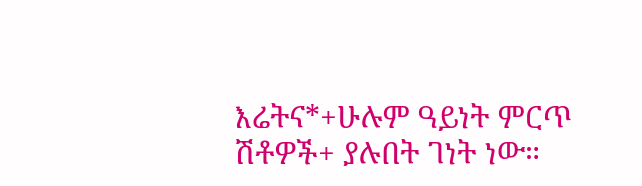እሬትና*+ሁሉም ዓይነት ምርጥ ሽቶዎች+ ያሉበት ገነት ነው።